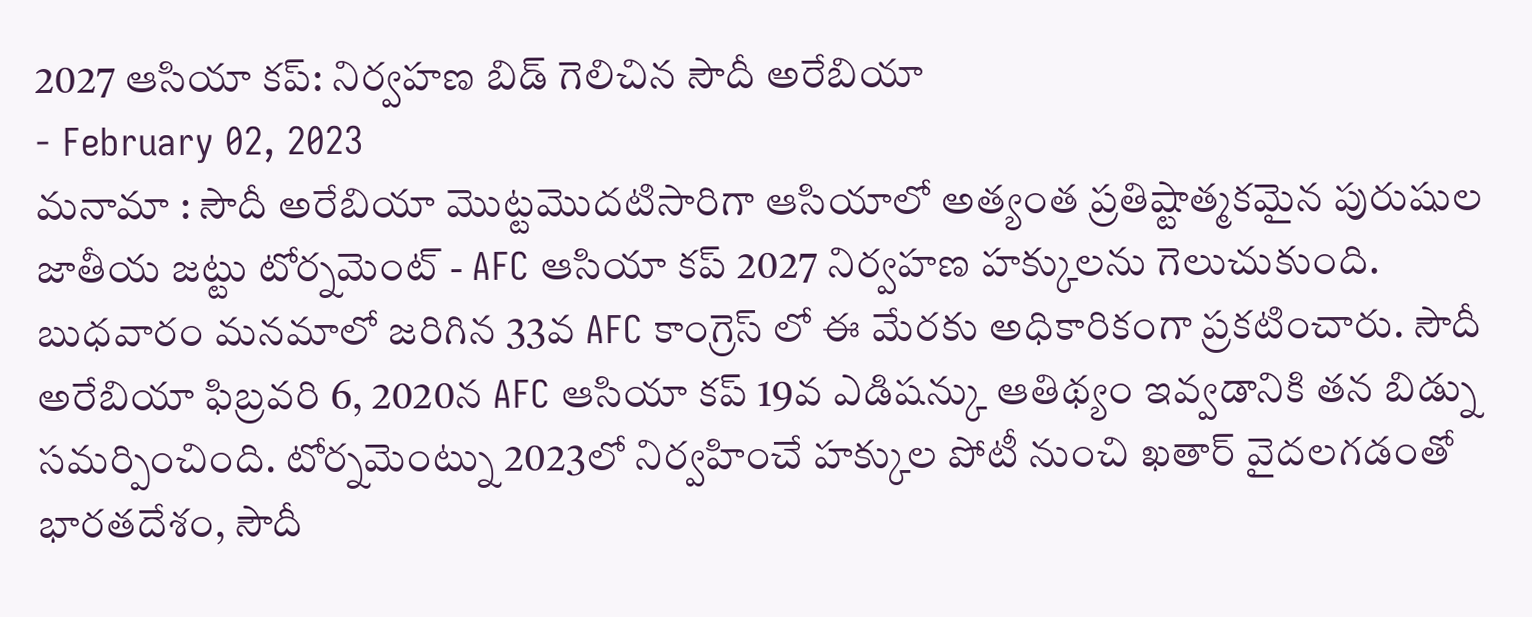2027 ఆసియా కప్: నిర్వహణ బిడ్ గెలిచిన సౌదీ అరేబియా
- February 02, 2023
మనామా : సౌదీ అరేబియా మొట్టమొదటిసారిగా ఆసియాలో అత్యంత ప్రతిష్టాత్మకమైన పురుషుల జాతీయ జట్టు టోర్నమెంట్ - AFC ఆసియా కప్ 2027 నిర్వహణ హక్కులను గెలుచుకుంది. బుధవారం మనమాలో జరిగిన 33వ AFC కాంగ్రెస్ లో ఈ మేరకు అధికారికంగా ప్రకటించారు. సౌదీ అరేబియా ఫిబ్రవరి 6, 2020న AFC ఆసియా కప్ 19వ ఎడిషన్కు ఆతిథ్యం ఇవ్వడానికి తన బిడ్ను సమర్పించింది. టోర్నమెంట్ను 2023లో నిర్వహించే హక్కుల పోటీ నుంచి ఖతార్ వైదలగడంతో భారతదేశం, సౌదీ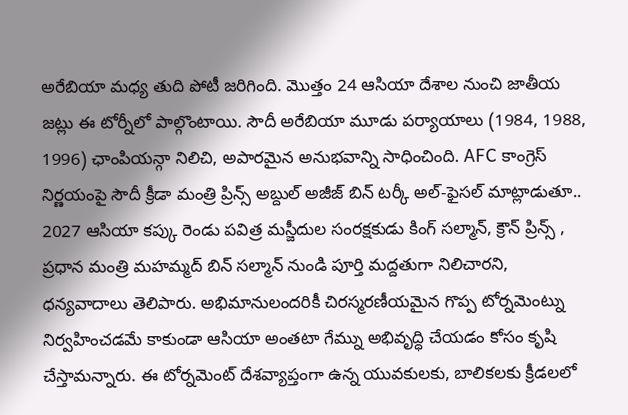అరేబియా మధ్య తుది పోటీ జరిగింది. మొత్తం 24 ఆసియా దేశాల నుంచి జాతీయ జట్లు ఈ టోర్నీలో పాల్గొంటాయి. సౌదీ అరేబియా మూడు పర్యాయాలు (1984, 1988, 1996) ఛాంపియన్గా నిలిచి, అపారమైన అనుభవాన్ని సాధించింది. AFC కాంగ్రెస్ నిర్ణయంపై సౌదీ క్రీడా మంత్రి ప్రిన్స్ అబ్దుల్ అజీజ్ బిన్ టర్కీ అల్-ఫైసల్ మాట్లాడుతూ.. 2027 ఆసియా కప్కు రెండు పవిత్ర మస్జీదుల సంరక్షకుడు కింగ్ సల్మాన్, క్రౌన్ ప్రిన్స్ , ప్రధాన మంత్రి మహమ్మద్ బిన్ సల్మాన్ నుండి పూర్తి మద్దతుగా నిలిచారని, ధన్యవాదాలు తెలిపారు. అభిమానులందరికీ చిరస్మరణీయమైన గొప్ప టోర్నమెంట్ను నిర్వహించడమే కాకుండా ఆసియా అంతటా గేమ్ను అభివృద్ధి చేయడం కోసం కృషి చేస్తామన్నారు. ఈ టోర్నమెంట్ దేశవ్యాప్తంగా ఉన్న యువకులకు, బాలికలకు క్రీడలలో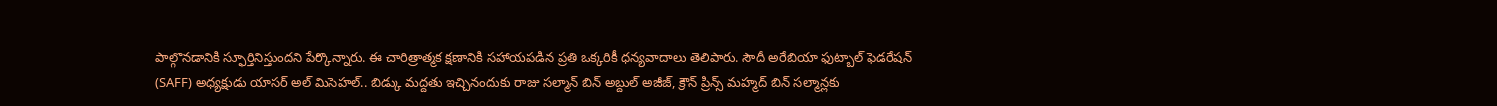పాల్గొనడానికి స్ఫూర్తినిస్తుందని పేర్కొన్నారు. ఈ చారిత్రాత్మక క్షణానికి సహాయపడిన ప్రతి ఒక్కరికీ ధన్యవాదాలు తెలిపారు. సౌదీ అరేబియా ఫుట్బాల్ ఫెడరేషన్ (SAFF) అధ్యక్షుడు యాసర్ అల్ మిసెహల్.. బిడ్కు మద్దతు ఇచ్చినందుకు రాజు సల్మాన్ బిన్ అబ్దుల్ అజీజ్, క్రౌన్ ప్రిన్స్ మహ్మద్ బిన్ సల్మాన్లకు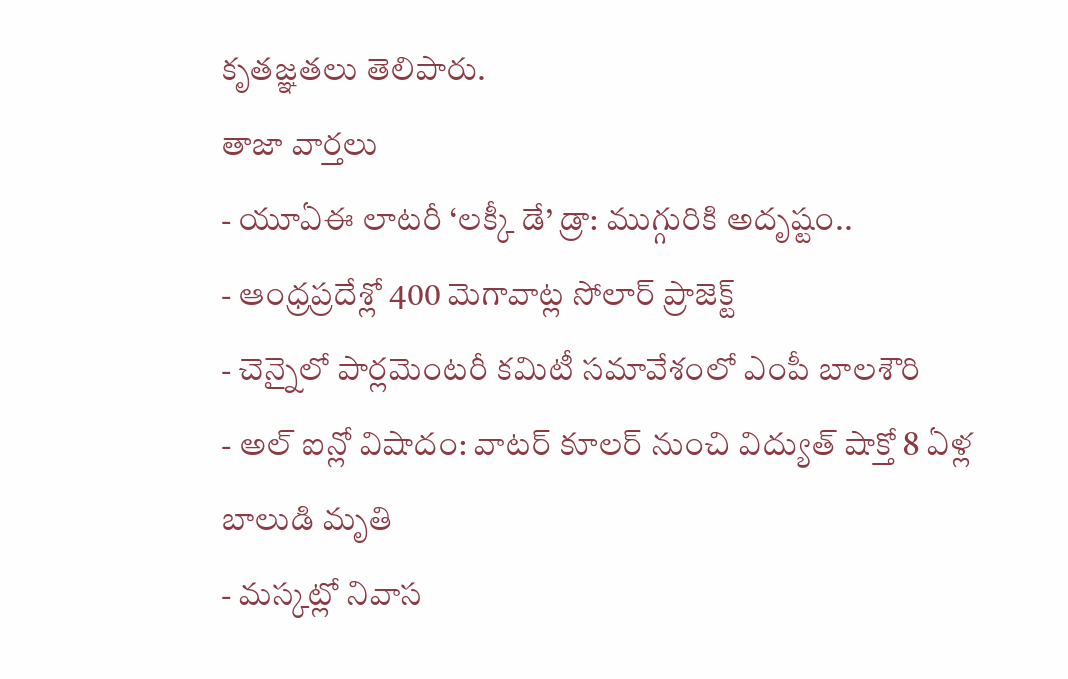కృతజ్ఞతలు తెలిపారు.
తాజా వార్తలు
- యూఏఈ లాటరీ ‘లక్కీ డే’ డ్రా: ముగ్గురికి అదృష్టం..
- ఆంధ్రప్రదేశ్లో 400 మెగావాట్ల సోలార్ ప్రాజెక్ట్
- చెన్నైలో పార్లమెంటరీ కమిటీ సమావేశంలో ఎంపీ బాలశౌరి
- అల్ ఐన్లో విషాదం: వాటర్ కూలర్ నుంచి విద్యుత్ షాక్తో 8 ఏళ్ల బాలుడి మృతి
- మస్కట్లో నివాస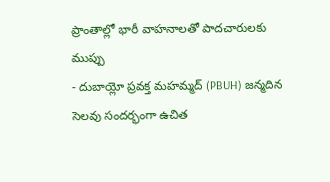ప్రాంతాల్లో భారీ వాహనాలతో పాదచారులకు ముప్పు
- దుబాయ్లో ప్రవక్త మహమ్మద్ (PBUH) జన్మదిన సెలవు సందర్భంగా ఉచిత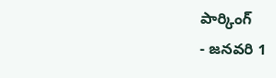పార్కింగ్
- జనవరి 1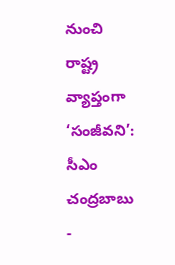నుంచి రాష్ట్ర వ్యాప్తంగా ‘సంజీవని’: సీఎం చంద్రబాబు
-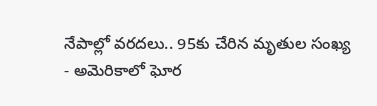నేపాల్లో వరదలు.. 95కు చేరిన మృతుల సంఖ్య
- అమెరికాలో ఘోర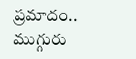ప్రమాదం.. ముగ్గురు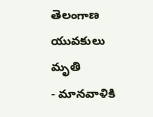తెలంగాణ యువకులు మృతి
- మానవాళికి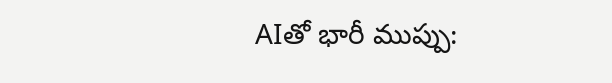AIతో భారీ ముప్పు: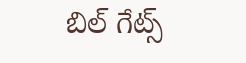బిల్ గేట్స్